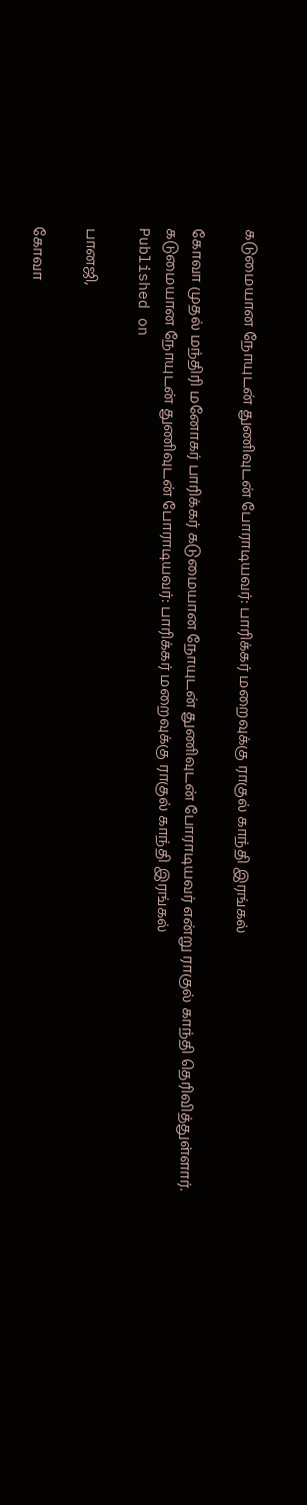கடுமையான நோயுடன் துணிவுடன் போராடியவர்: பாரிக்கர் மறைவுக்கு ராகுல் காந்தி இரங்கல்

கோவா முதல் மந்திரி மனோகர் பாரிக்கர் கடுமையான நோயுடன் துணிவுடன் போராடியவர் என்று ராகுல் காந்தி தெரிவித்துள்ளார்.
கடுமையான நோயுடன் துணிவுடன் போராடியவர்: பாரிக்கர் மறைவுக்கு ராகுல் காந்தி இரங்கல்
Published on

பானஜி,

கோவா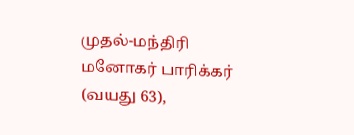முதல்-மந்திரி மனோகர் பாரிக்கர் (வயது 63),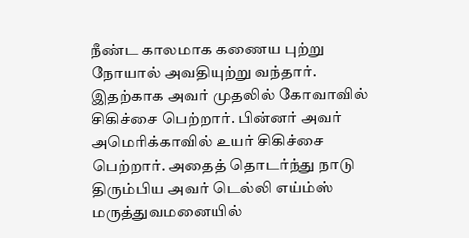நீண்ட காலமாக கணைய புற்று நோயால் அவதியுற்று வந்தார். இதற்காக அவர் முதலில் கோவாவில் சிகிச்சை பெற்றார். பின்னர் அவர் அமெரிக்காவில் உயர் சிகிச்சை பெற்றார். அதைத் தொடர்ந்து நாடு திரும்பிய அவர் டெல்லி எய்ம்ஸ் மருத்துவமனையில்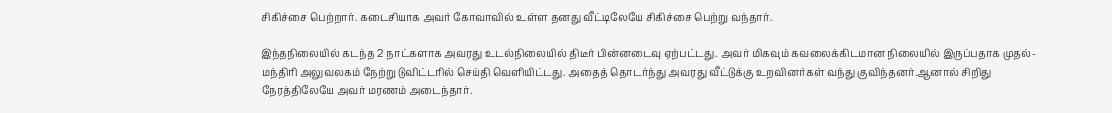சிகிச்சை பெற்றார். கடைசியாக அவர் கோவாவில் உள்ள தனது வீட்டிலேயே சிகிச்சை பெற்று வந்தார்.

இந்தநிலையில் கடந்த 2 நாட்களாக அவரது உடல்நிலையில் திடீர் பின்னடைவு ஏற்பட்டது. அவர் மிகவும் கவலைக்கிடமான நிலையில் இருப்பதாக முதல்-மந்திரி அலுவலகம் நேற்று டுவிட்டரில் செய்தி வெளியிட்டது. அதைத் தொடர்ந்து அவரது வீட்டுக்கு உறவினர்கள் வந்து குவிந்தனர்.ஆனால் சிறிது நேரத்திலேயே அவர் மரணம் அடைந்தார்.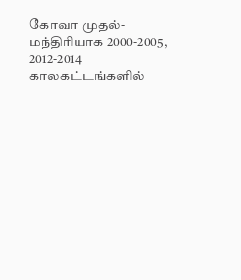கோவா முதல்-மந்திரியாக 2000-2005, 2012-2014 காலகட்டங்களில்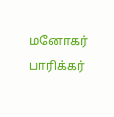மனோகர் பாரிக்கர்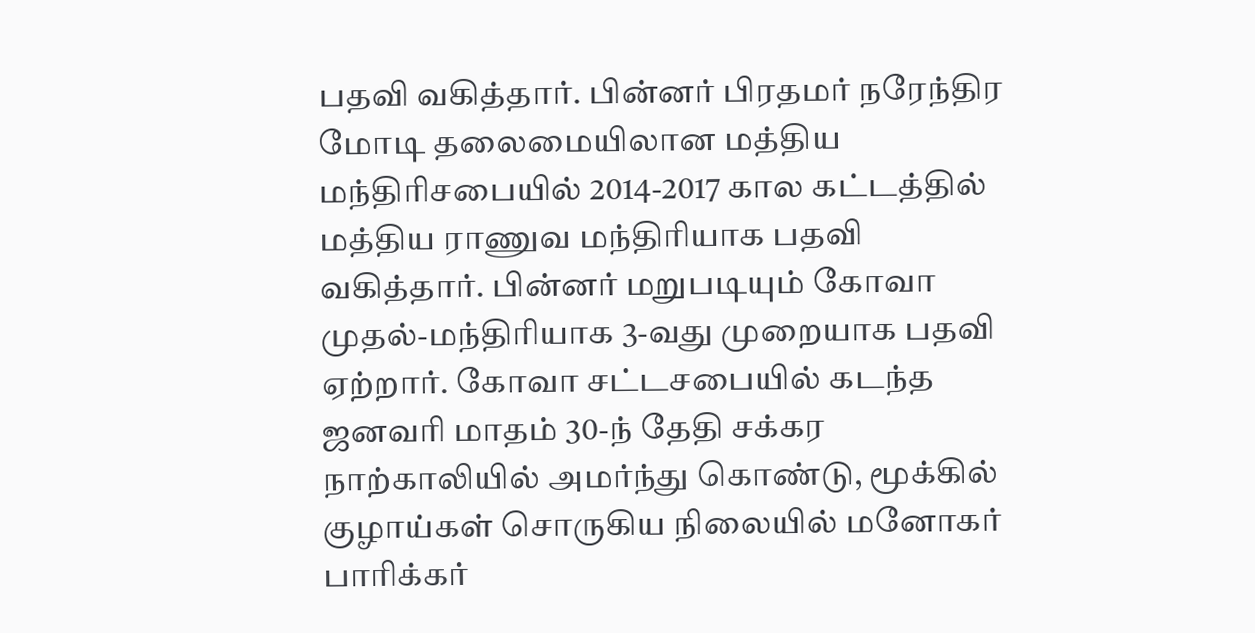பதவி வகித்தார். பின்னர் பிரதமர் நரேந்திர மோடி தலைமையிலான மத்திய மந்திரிசபையில் 2014-2017 கால கட்டத்தில் மத்திய ராணுவ மந்திரியாக பதவி வகித்தார். பின்னர் மறுபடியும் கோவா முதல்-மந்திரியாக 3-வது முறையாக பதவி ஏற்றார். கோவா சட்டசபையில் கடந்த ஜனவரி மாதம் 30-ந் தேதி சக்கர நாற்காலியில் அமர்ந்து கொண்டு, மூக்கில் குழாய்கள் சொருகிய நிலையில் மனோகர் பாரிக்கர்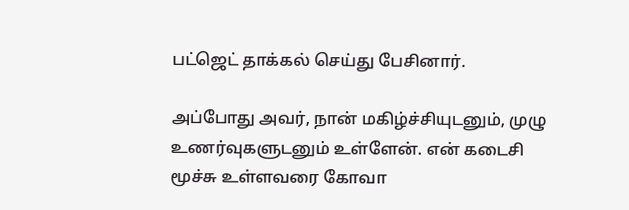பட்ஜெட் தாக்கல் செய்து பேசினார்.

அப்போது அவர், நான் மகிழ்ச்சியுடனும், முழு உணர்வுகளுடனும் உள்ளேன். என் கடைசி மூச்சு உள்ளவரை கோவா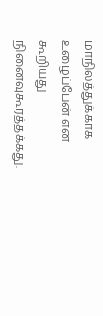மாநிலத்துக்காக உழைப்பேன் என கூறியது நினைவுகூரத்தக்கது.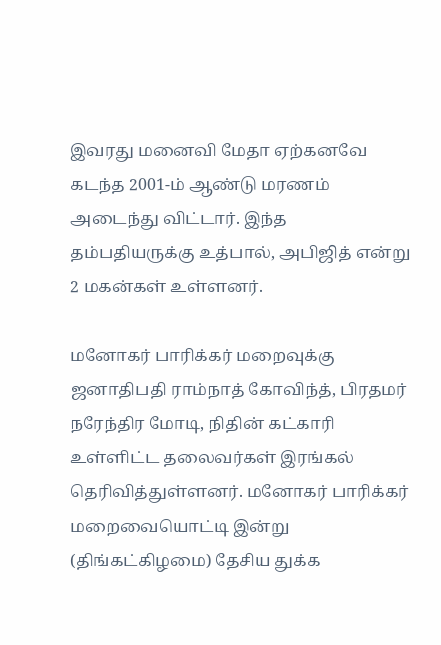இவரது மனைவி மேதா ஏற்கனவே கடந்த 2001-ம் ஆண்டு மரணம் அடைந்து விட்டார். இந்த தம்பதியருக்கு உத்பால், அபிஜித் என்று 2 மகன்கள் உள்ளனர்.

மனோகர் பாரிக்கர் மறைவுக்கு ஜனாதிபதி ராம்நாத் கோவிந்த், பிரதமர் நரேந்திர மோடி, நிதின் கட்காரி உள்ளிட்ட தலைவர்கள் இரங்கல் தெரிவித்துள்ளனர். மனோகர் பாரிக்கர் மறைவையொட்டி இன்று (திங்கட்கிழமை) தேசிய துக்க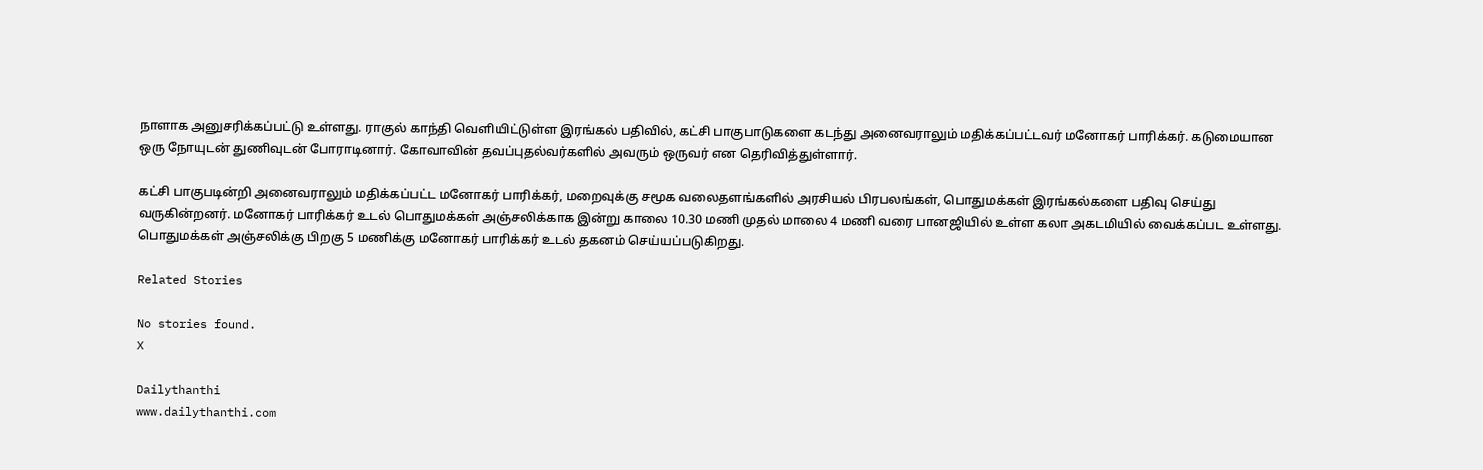நாளாக அனுசரிக்கப்பட்டு உள்ளது. ராகுல் காந்தி வெளியிட்டுள்ள இரங்கல் பதிவில், கட்சி பாகுபாடுகளை கடந்து அனைவராலும் மதிக்கப்பட்டவர் மனோகர் பாரிக்கர். கடுமையான ஒரு நோயுடன் துணிவுடன் போராடினார். கோவாவின் தவப்புதல்வர்களில் அவரும் ஒருவர் என தெரிவித்துள்ளார்.

கட்சி பாகுபடின்றி அனைவராலும் மதிக்கப்பட்ட மனோகர் பாரிக்கர், மறைவுக்கு சமூக வலைதளங்களில் அரசியல் பிரபலங்கள், பொதுமக்கள் இரங்கல்களை பதிவு செய்து வருகின்றனர். மனோகர் பாரிக்கர் உடல் பொதுமக்கள் அஞ்சலிக்காக இன்று காலை 10.30 மணி முதல் மாலை 4 மணி வரை பானஜியில் உள்ள கலா அகடமியில் வைக்கப்பட உள்ளது. பொதுமக்கள் அஞ்சலிக்கு பிறகு 5 மணிக்கு மனோகர் பாரிக்கர் உடல் தகனம் செய்யப்படுகிறது.

Related Stories

No stories found.
X

Dailythanthi
www.dailythanthi.com